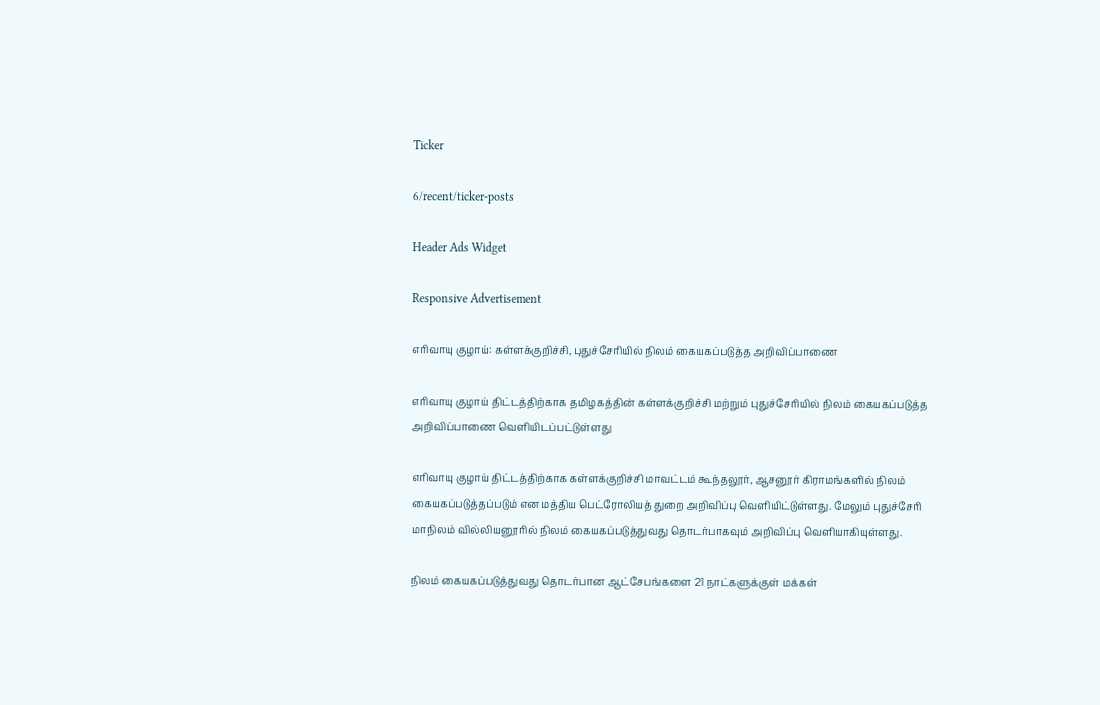Ticker

6/recent/ticker-posts

Header Ads Widget

Responsive Advertisement

எரிவாயு குழாய்: கள்ளக்குறிச்சி, புதுச்சேரியில் நிலம் கையகப்படுத்த அறிவிப்பாணை

எரிவாயு குழாய் திட்டத்திற்காக தமிழகத்தின் கள்ளக்குறிச்சி மற்றும் புதுச்சேரியில் நிலம் கையகப்படுத்த அறிவிப்பாணை வெளியிடப்பட்டுள்ளது

எரிவாயு குழாய் திட்டத்திற்காக கள்ளக்குறிச்சி மாவட்டம் கூந்தலூர், ஆசனூர் கிராமங்களில் நிலம் கையகப்படுத்தப்படும் என மத்திய பெட்ரோலியத் துறை அறிவிப்பு வெளியிட்டுள்ளது. மேலும் புதுச்சேரி மாநிலம் வில்லியனூரில் நிலம் கையகப்படுத்துவது தொடர்பாகவும் அறிவிப்பு வெளியாகியுள்ளது.

நிலம் கையகப்படுத்துவது தொடர்பான ஆட்சேபங்களை 21 நாட்களுக்குள் மக்கள்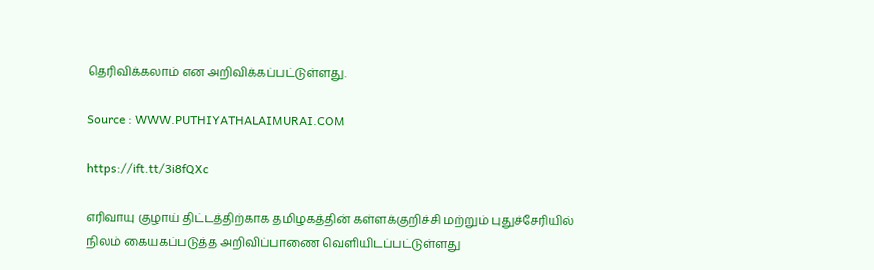தெரிவிக்கலாம் என அறிவிக்கப்பட்டுள்ளது.

Source : WWW.PUTHIYATHALAIMURAI.COM

https://ift.tt/3i8fQXc

எரிவாயு குழாய் திட்டத்திற்காக தமிழகத்தின் கள்ளக்குறிச்சி மற்றும் புதுச்சேரியில் நிலம் கையகப்படுத்த அறிவிப்பாணை வெளியிடப்பட்டுள்ளது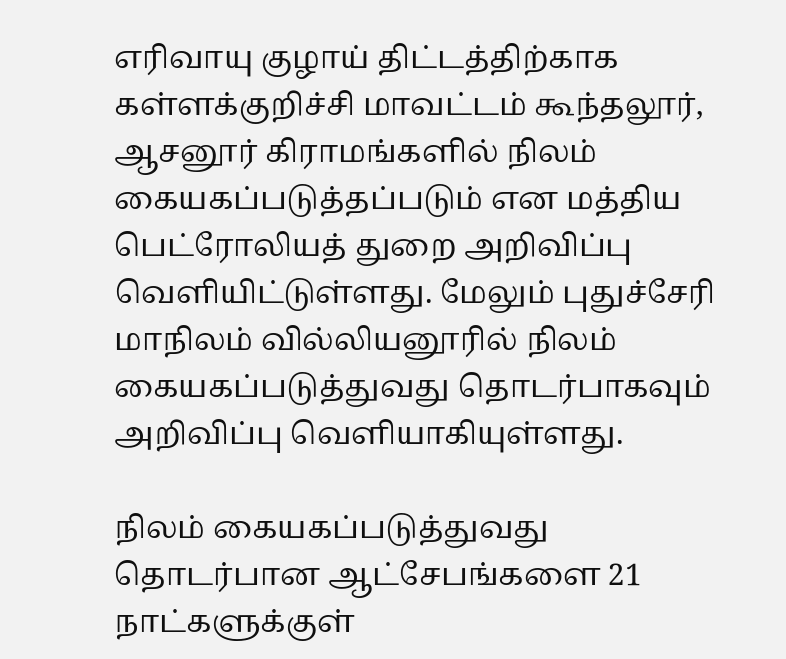எரிவாயு குழாய் திட்டத்திற்காக கள்ளக்குறிச்சி மாவட்டம் கூந்தலூர், ஆசனூர் கிராமங்களில் நிலம் கையகப்படுத்தப்படும் என மத்திய பெட்ரோலியத் துறை அறிவிப்பு வெளியிட்டுள்ளது. மேலும் புதுச்சேரி மாநிலம் வில்லியனூரில் நிலம் கையகப்படுத்துவது தொடர்பாகவும் அறிவிப்பு வெளியாகியுள்ளது.

நிலம் கையகப்படுத்துவது தொடர்பான ஆட்சேபங்களை 21 நாட்களுக்குள்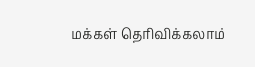மக்கள் தெரிவிக்கலாம்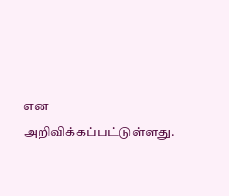என அறிவிக்கப்பட்டுள்ளது.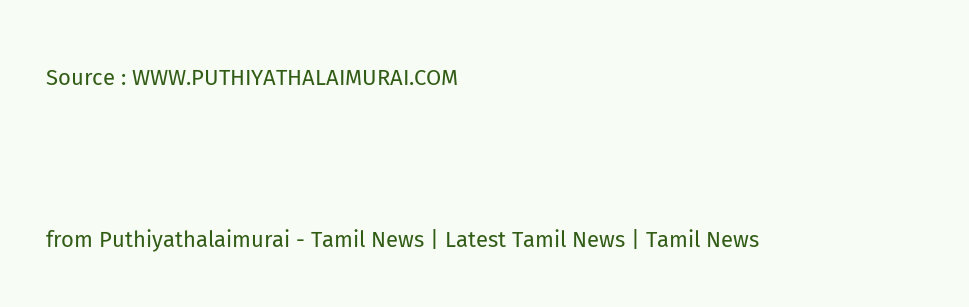Source : WWW.PUTHIYATHALAIMURAI.COM



from Puthiyathalaimurai - Tamil News | Latest Tamil News | Tamil News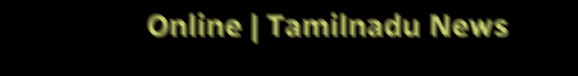Online | Tamilnadu News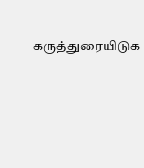கருத்துரையிடுக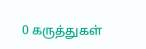0 கருத்துகள்